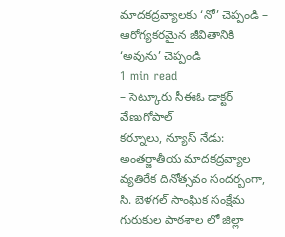మాదకద్రవ్యాలకు ‘నో’ చెప్పండి – ఆరోగ్యకరమైన జీవితానికి ‘అవును’ చెప్పండి
1 min read
– సెట్కూరు సీఈఓ డాక్టర్ వేణుగోపాల్
కర్నూలు, న్యూస్ నేడు: అంతర్జాతీయ మాదకద్రవ్యాల వ్యతిరేక దినోత్సవం సందర్బంగా, సి. బెళగల్ సాంఘిక సంక్షేమ గురుకుల పాఠశాల లో జిల్లా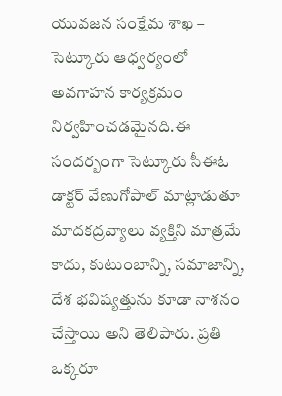యువజన సంక్షేమ శాఖ – సెట్కూరు ఆధ్వర్యంలో అవగాహన కార్యక్రమం నిర్వహించడమైనది.ఈ సందర్బంగా సెట్కూరు సీఈఓ డాక్టర్ వేణుగోపాల్ మాట్లాడుతూ మాదకద్రవ్యాలు వ్యక్తిని మాత్రమే కాదు, కుటుంబాన్ని, సమాజాన్ని, దేశ భవిష్యత్తును కూడా నాశనం చేస్తాయి అని తెలిపారు. ప్రతి ఒక్కరూ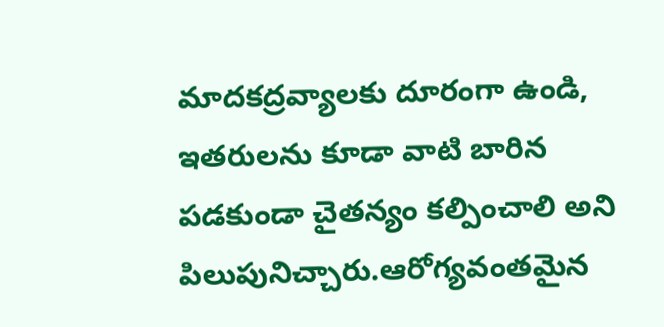మాదకద్రవ్యాలకు దూరంగా ఉండి, ఇతరులను కూడా వాటి బారిన పడకుండా చైతన్యం కల్పించాలి అని పిలుపునిచ్చారు.ఆరోగ్యవంతమైన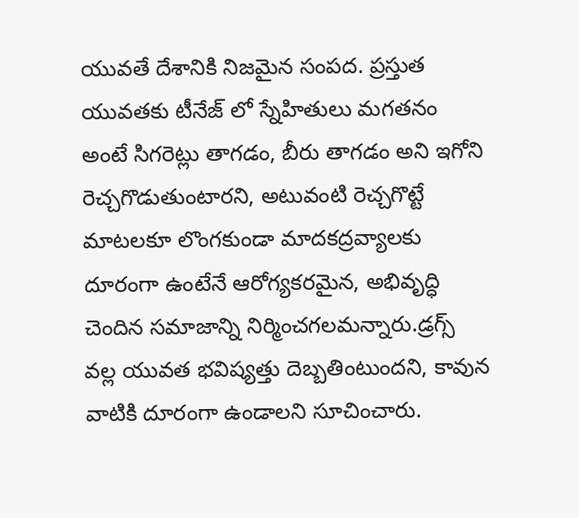యువతే దేశానికి నిజమైన సంపద. ప్రస్తుత యువతకు టీనేజ్ లో స్నేహితులు మగతనం అంటే సిగరెట్లు తాగడం, బీరు తాగడం అని ఇగోని రెచ్చగొడుతుంటారని, అటువంటి రెచ్చగొట్టే మాటలకూ లొంగకుండా మాదకద్రవ్యాలకు దూరంగా ఉంటేనే ఆరోగ్యకరమైన, అభివృద్ధి చెందిన సమాజాన్ని నిర్మించగలమన్నారు.డ్రగ్స్ వల్ల యువత భవిష్యత్తు దెబ్బతింటుందని, కావున వాటికి దూరంగా ఉండాలని సూచించారు.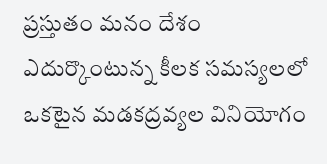ప్రస్తుతం మనం దేశం ఎదుర్కొంటున్న కీలక సమస్యలలో ఒకటైన మడకద్రవ్యల వినియోగం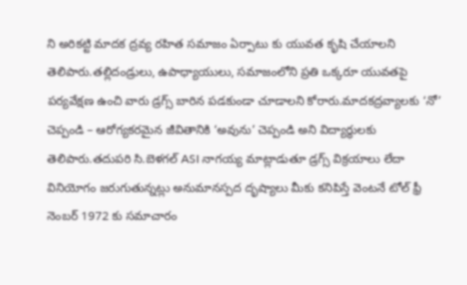ని అరికట్టి మాదక ద్రవ్య రహిత సమాజం ఏర్పాటు కు యువత కృషి చేయాలని తెలిపారు.తల్లిదండ్రులు, ఉపాధ్యాయులు, సమాజంలోని ప్రతి ఒక్కరూ యువతపై పర్యవేక్షణ ఉంచి వారు డ్రగ్స్ బారిన పడకుండా చూడాలని కోరారు.మాదకద్రవ్యాలకు ‘నో’ చెప్పండి – ఆరోగ్యకరమైన జీవితానికి ‘అవును’ చెప్పండి అని విద్యార్థులకు తెలిపారు.తదుపరి సి.బెళగల్ ASI నాగయ్య మాట్లాడుతూ డ్రగ్స్ విక్రయాలు లేదా వినియోగం జరుగుతున్నట్లు అనుమానస్పద దృష్యాలు మీకు కనిపిస్తే వెంటనే టోల్ ఫ్రీ నెంబర్ 1972 కు సమాచారం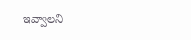ఇవ్వాలని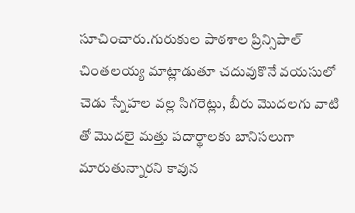సూచించారు.గురుకుల పాఠశాల ప్రిన్సిపాల్ చింతలయ్య మాట్లాడుతూ చదువుకొనే వయసులో చెడు స్నేహల వల్ల సిగరెట్లు, బీరు మొదలగు వాటి తో మొదలై మత్తు పదార్థాలకు బానిసలుగా మారుతున్నారని కావున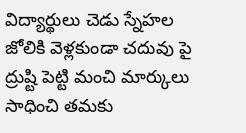విద్యార్థులు చెడు స్నేహల జోలికి వెళ్లకుండా చదువు పై ద్రుష్టి పెట్టి మంచి మార్కులు సాధించి తమకు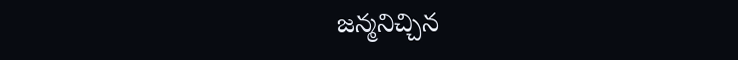జన్మనిచ్చిన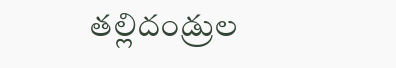తల్లిదండ్రుల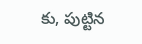కు, పుట్టిన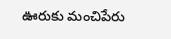ఊరుకు మంచిపేరు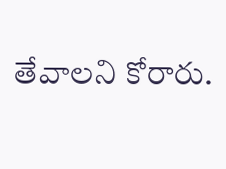తేవాలని కోరారు.